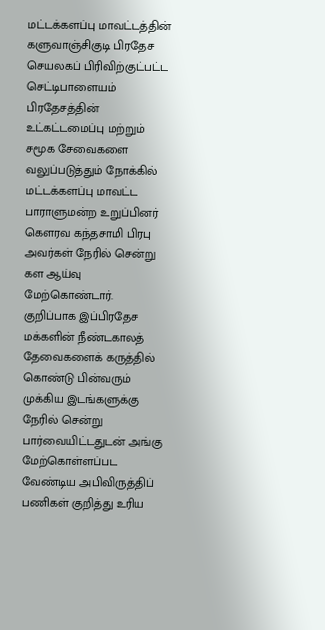மட்டக்களப்பு மாவட்டத்தின் களுவாஞ்சிகுடி பிரதேச செயலகப் பிரிவிற்குட்பட்ட செட்டிபாளையம் பிரதேசத்தின் உட்கட்டமைப்பு மற்றும் சமூக சேவைகளை வலுப்படுத்தும் நோக்கில் மட்டக்களப்பு மாவட்ட பாராளுமன்ற உறுப்பினர் கௌரவ கந்தசாமி பிரபு அவர்கள் நேரில் சென்று கள ஆய்வு மேற்கொண்டார்.
குறிப்பாக இப்பிரதேச மக்களின் நீண்டகாலத் தேவைகளைக் கருத்தில் கொண்டு பின்வரும் முக்கிய இடங்களுக்கு நேரில் சென்று பார்வையிட்டதுடன் அங்கு மேற்கொள்ளப்பட வேண்டிய அபிவிருத்திப் பணிகள் குறித்து உரிய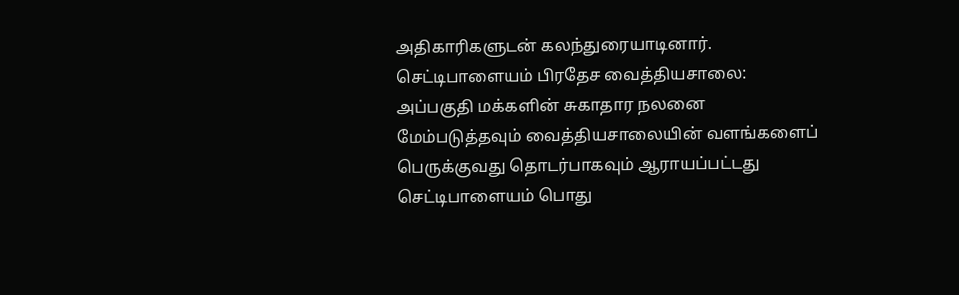அதிகாரிகளுடன் கலந்துரையாடினார்.
செட்டிபாளையம் பிரதேச வைத்தியசாலை: அப்பகுதி மக்களின் சுகாதார நலனை மேம்படுத்தவும் வைத்தியசாலையின் வளங்களைப் பெருக்குவது தொடர்பாகவும் ஆராயப்பட்டது
செட்டிபாளையம் பொது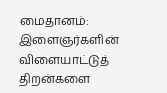மைதானம்: இளைஞர்களின் விளையாட்டுத் திறன்களை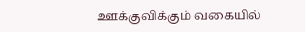ஊக்குவிக்கும் வகையில்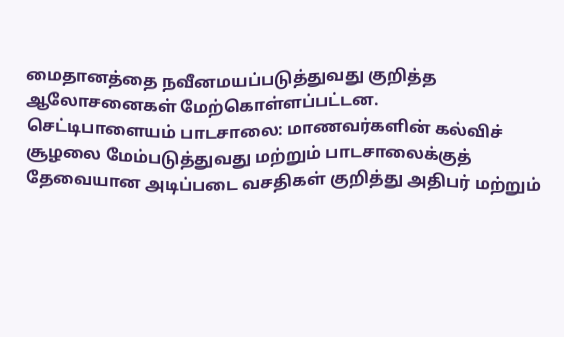மைதானத்தை நவீனமயப்படுத்துவது குறித்த ஆலோசனைகள் மேற்கொள்ளப்பட்டன.
செட்டிபாளையம் பாடசாலை: மாணவர்களின் கல்விச் சூழலை மேம்படுத்துவது மற்றும் பாடசாலைக்குத் தேவையான அடிப்படை வசதிகள் குறித்து அதிபர் மற்றும்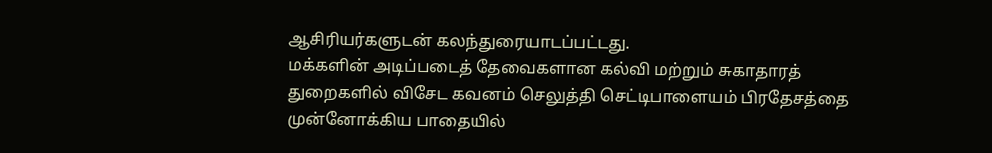ஆசிரியர்களுடன் கலந்துரையாடப்பட்டது.
மக்களின் அடிப்படைத் தேவைகளான கல்வி மற்றும் சுகாதாரத் துறைகளில் விசேட கவனம் செலுத்தி செட்டிபாளையம் பிரதேசத்தை முன்னோக்கிய பாதையில்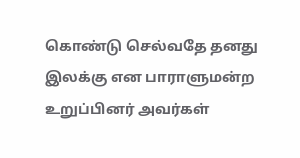கொண்டு செல்வதே தனது இலக்கு என பாராளுமன்ற உறுப்பினர் அவர்கள்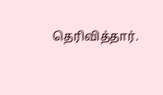தெரிவித்தார்.